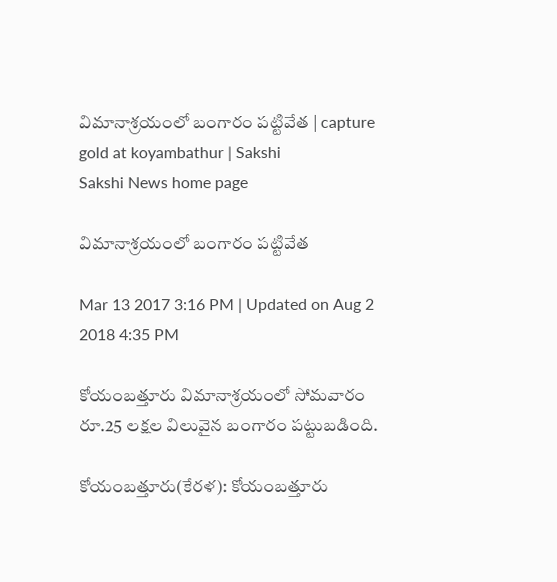విమానాశ్రయంలో బంగారం పట్టివేత | capture gold at koyambathur | Sakshi
Sakshi News home page

విమానాశ్రయంలో బంగారం పట్టివేత

Mar 13 2017 3:16 PM | Updated on Aug 2 2018 4:35 PM

కోయంబత్తూరు విమానాశ్రయంలో సోమవారం రూ.25 లక్షల విలువైన బంగారం పట్టుబడింది.

కోయంబత్తూరు(కేరళ): కోయంబత్తూరు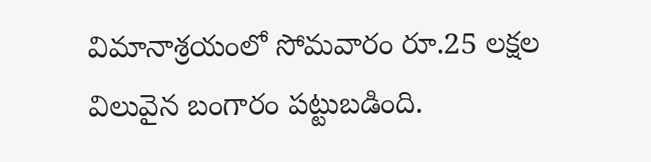విమానాశ్రయంలో సోమవారం రూ.25 లక్షల విలువైన బంగారం పట్టుబడింది.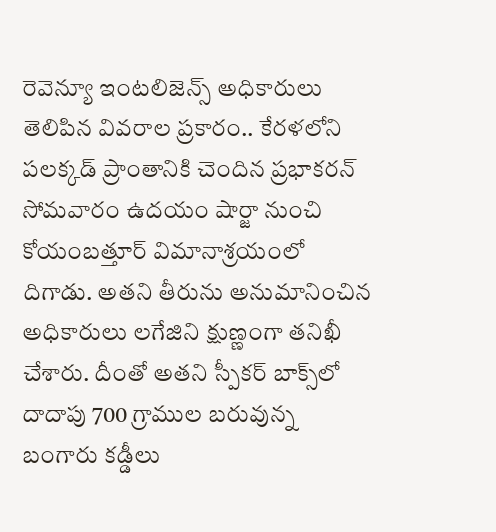రెవెన్యూ ఇంటలిజెన్స్‌ అధికారులు తెలిపిన వివరాల ప్రకారం.. కేరళలోని పలక‍్కడ్‌ ప్రాంతానికి చెందిన ప్రభాకరన్‌ సోమవారం ఉదయం షార్జా నుంచి కోయంబత్తూర్‌ విమానాశ్రయంలో దిగాడు. అతని తీరును అనుమానించిన అధికారులు లగేజిని క్షుణ్ణంగా తనిఖీ చేశారు. దీంతో అతని స్పీకర్‌ బాక్స్‌లో దాదాపు 700 గ్రాముల బరువున్న బంగారు కడ్డీలు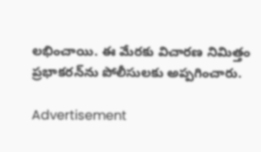లభించాయి. ఈ మేరకు విచారణ నిమిత్తం ప్రభాకరన్‌ను పోలీసులకు అప్పగించారు.

Advertisement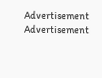Advertisement
Advertisement